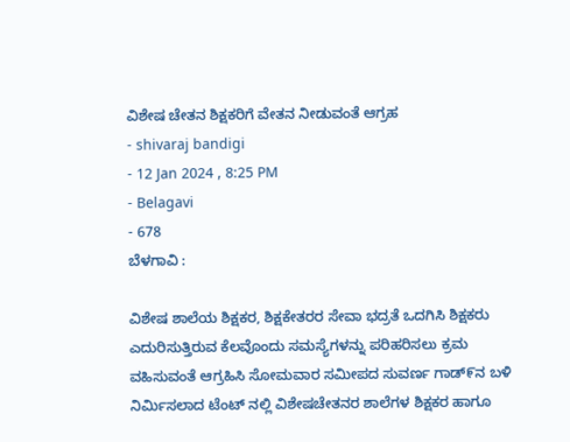ವಿಶೇಷ ಚೇತನ ಶಿಕ್ಷಕರಿಗೆ ವೇತನ ನೀಡುವಂತೆ ಆಗ್ರಹ
- shivaraj bandigi
- 12 Jan 2024 , 8:25 PM
- Belagavi
- 678
ಬೆಳಗಾವಿ :

ವಿಶೇಷ ಶಾಲೆಯ ಶಿಕ್ಷಕರ, ಶಿಕ್ಷಕೇತರರ ಸೇವಾ ಭದ್ರತೆ ಒದಗಿಸಿ ಶಿಕ್ಷಕರು ಎದುರಿಸುತ್ತಿರುವ ಕೆಲವೊಂದು ಸಮಸ್ಯೆಗಳನ್ನು ಪರಿಹರಿಸಲು ಕ್ರಮ ವಹಿಸುವಂತೆ ಆಗ್ರಹಿಸಿ ಸೋಮವಾರ ಸಮೀಪದ ಸುವರ್ಣ ಗಾಡ್೯ನ ಬಳಿ ನಿರ್ಮಿಸಲಾದ ಟೆಂಟ್ ನಲ್ಲಿ ವಿಶೇಷಚೇತನರ ಶಾಲೆಗಳ ಶಿಕ್ಷಕರ ಹಾಗೂ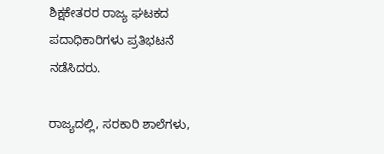ಶಿಕ್ಷಕೇತರರ ರಾಜ್ಯ ಘಟಕದ ಪದಾಧಿಕಾರಿಗಳು ಪ್ರತಿಭಟನೆ ನಡೆಸಿದರು.

ರಾಜ್ಯದಲ್ಲಿ, ಸರಕಾರಿ ಶಾಲೆಗಳು,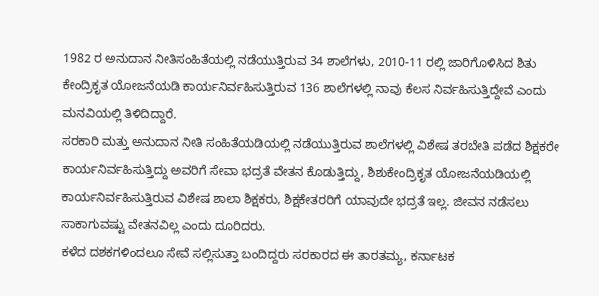1982 ರ ಅನುದಾನ ನೀತಿಸಂಹಿತೆಯಲ್ಲಿ ನಡೆಯುತ್ತಿರುವ 34 ಶಾಲೆಗಳು, 2010-11 ರಲ್ಲಿ ಜಾರಿಗೊಳಿಸಿದ ಶಿತು ಕೇಂದ್ರಿಕೃತ ಯೋಜನೆಯಡಿ ಕಾರ್ಯನಿರ್ವಹಿಸುತ್ತಿರುವ 136 ಶಾಲೆಗಳಲ್ಲಿ ನಾವು ಕೆಲಸ ನಿರ್ವಹಿಸುತ್ತಿದ್ದೇವೆ ಎಂದು ಮನವಿಯಲ್ಲಿ ತಿಳಿದಿದ್ದಾರೆ.
ಸರಕಾರಿ ಮತ್ತು ಅನುದಾನ ನೀತಿ ಸಂಹಿತೆಯಡಿಯಲ್ಲಿ ನಡೆಯುತ್ತಿರುವ ಶಾಲೆಗಳಲ್ಲಿ ವಿಶೇಷ ತರಬೇತಿ ಪಡೆದ ಶಿಕ್ಷಕರೇ ಕಾರ್ಯನಿರ್ವಹಿಸುತ್ತಿದ್ದು ಅವರಿಗೆ ಸೇವಾ ಭದ್ರತೆ ವೇತನ ಕೊಡುತ್ತಿದ್ದು, ಶಿಶುಕೇಂದ್ರಿಕೃತ ಯೋಜನೆಯಡಿಯಲ್ಲಿ ಕಾರ್ಯನಿರ್ವಹಿಸುತ್ತಿರುವ ವಿಶೇಷ ಶಾಲಾ ಶಿಕ್ಷಕರು, ಶಿಕ್ಷಕೇತರರಿಗೆ ಯಾವುದೇ ಭದ್ರತೆ ಇಲ್ಲ. ಜೀವನ ನಡೆಸಲು ಸಾಕಾಗುವಷ್ಟು ವೇತನವಿಲ್ಲ ಎಂದು ದೂರಿದರು.
ಕಳೆದ ದಶಕಗಳಿಂದಲೂ ಸೇವೆ ಸಲ್ಲಿಸುತ್ತಾ ಬಂದಿದ್ದರು ಸರಕಾರದ ಈ ತಾರತಮ್ಯ, ಕರ್ನಾಟಕ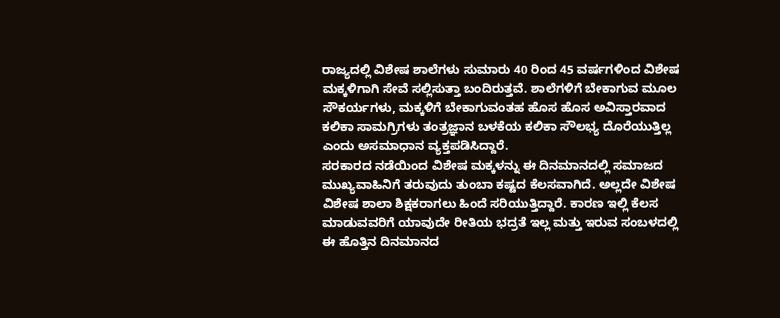ರಾಜ್ಯದಲ್ಲಿ ವಿಶೇಷ ಶಾಲೆಗಳು ಸುಮಾರು 40 ರಿಂದ 45 ವರ್ಷಗಳಿಂದ ವಿಶೇಷ ಮಕ್ಕಳಿಗಾಗಿ ಸೇವೆ ಸಲ್ಲಿಸುತ್ತಾ ಬಂದಿರುತ್ತವೆ. ಶಾಲೆಗಳಿಗೆ ಬೇಕಾಗುವ ಮೂಲ ಸೌಕರ್ಯಗಳು, ಮಕ್ಕಳಿಗೆ ಬೇಕಾಗುವಂತಹ ಹೊಸ ಹೊಸ ಅವಿಸ್ತಾರವಾದ ಕಲಿಕಾ ಸಾಮಗ್ರಿಗಳು ತಂತ್ರಜ್ಞಾನ ಬಳಕೆಯ ಕಲಿಕಾ ಸೌಲಭ್ಯ ದೊರೆಯುತ್ತಿಲ್ಲ ಎಂದು ಅಸಮಾಧಾನ ವ್ಯಕ್ತಪಡಿಸಿದ್ದಾರೆ.
ಸರಕಾರದ ನಡೆಯಿಂದ ವಿಶೇಷ ಮಕ್ಕಳನ್ನು ಈ ದಿನಮಾನದಲ್ಲಿ ಸಮಾಜದ ಮುಖ್ಯವಾಹಿನಿಗೆ ತರುವುದು ತುಂಬಾ ಕಷ್ಟದ ಕೆಲಸವಾಗಿದೆ. ಅಲ್ಲದೇ ವಿಶೇಷ ವಿಶೇಷ ಶಾಲಾ ಶಿಕ್ಷಕರಾಗಲು ಹಿಂದೆ ಸರಿಯುತ್ತಿದ್ದಾರೆ. ಕಾರಣ ಇಲ್ಲಿ ಕೆಲಸ ಮಾಡುವವರಿಗೆ ಯಾವುದೇ ರೀತಿಯ ಭದ್ರತೆ ಇಲ್ಲ ಮತ್ತು ಇರುವ ಸಂಬಳದಲ್ಲಿ ಈ ಹೊತ್ತಿನ ದಿನಮಾನದ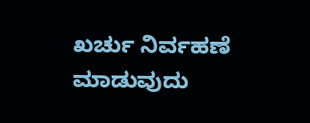ಖರ್ಚು ನಿರ್ವಹಣೆ ಮಾಡುವುದು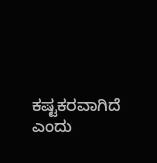ಕಷ್ಟಕರವಾಗಿದೆ ಎಂದು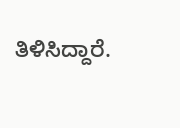ತಿಳಿಸಿದ್ದಾರೆ.